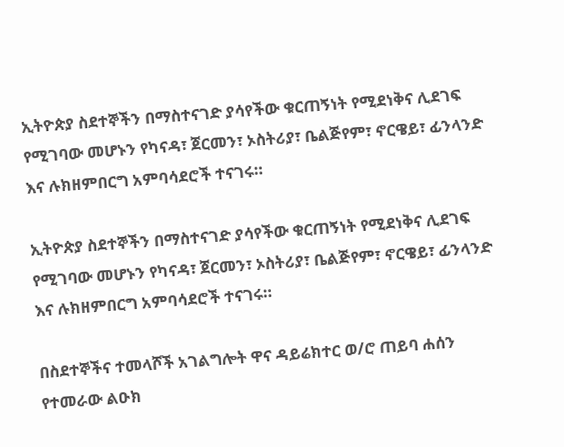ኢትዮጵያ ስደተኞችን በማስተናገድ ያሳየችው ቁርጠኝነት የሚደነቅና ሊደገፍ የሚገባው መሆኑን የካናዳ፣ ጀርመን፣ ኦስትሪያ፣ ቤልጅየም፣ ኖርዌይ፣ ፊንላንድ እና ሉክዘምበርግ አምባሳደሮች ተናገሩ።

ኢትዮጵያ ስደተኞችን በማስተናገድ ያሳየችው ቁርጠኝነት የሚደነቅና ሊደገፍ የሚገባው መሆኑን የካናዳ፣ ጀርመን፣ ኦስትሪያ፣ ቤልጅየም፣ ኖርዌይ፣ ፊንላንድ እና ሉክዘምበርግ አምባሳደሮች ተናገሩ።

በስደተኞችና ተመላሾች አገልግሎት ዋና ዳይሬክተር ወ/ሮ ጠይባ ሐሰን የተመራው ልዑክ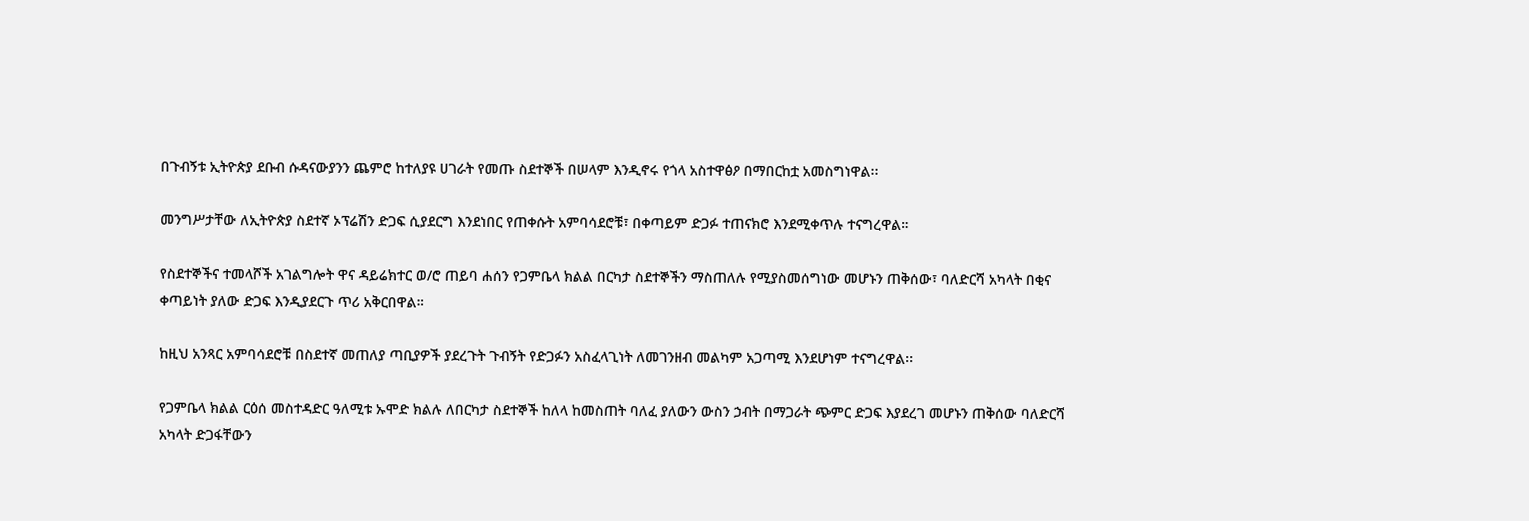በጉብኝቱ ኢትዮጵያ ደቡብ ሱዳናውያንን ጨምሮ ከተለያዩ ሀገራት የመጡ ስደተኞች በሠላም እንዲኖሩ የጎላ አስተዋፅዖ በማበርከቷ አመስግነዋል፡፡

መንግሥታቸው ለኢትዮጵያ ስደተኛ ኦፕሬሽን ድጋፍ ሲያደርግ እንደነበር የጠቀሱት አምባሳደሮቹ፣ በቀጣይም ድጋፉ ተጠናክሮ እንደሚቀጥሉ ተናግረዋል።

የስደተኞችና ተመላሾች አገልግሎት ዋና ዳይሬክተር ወ/ሮ ጠይባ ሐሰን የጋምቤላ ክልል በርካታ ስደተኞችን ማስጠለሉ የሚያስመሰግነው መሆኑን ጠቅሰው፣ ባለድርሻ አካላት በቂና ቀጣይነት ያለው ድጋፍ እንዲያደርጉ ጥሪ አቅርበዋል።

ከዚህ አንጻር አምባሳደሮቹ በስደተኛ መጠለያ ጣቢያዎች ያደረጉት ጉብኝት የድጋፉን አስፈላጊነት ለመገንዘብ መልካም አጋጣሚ እንደሆነም ተናግረዋል፡፡

የጋምቤላ ክልል ርዕሰ መስተዳድር ዓለሚቱ ኡሞድ ክልሉ ለበርካታ ስደተኞች ከለላ ከመስጠት ባለፈ ያለውን ውስን ኃብት በማጋራት ጭምር ድጋፍ እያደረገ መሆኑን ጠቅሰው ባለድርሻ አካላት ድጋፋቸውን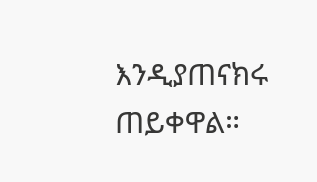እንዲያጠናክሩ ጠይቀዋል።